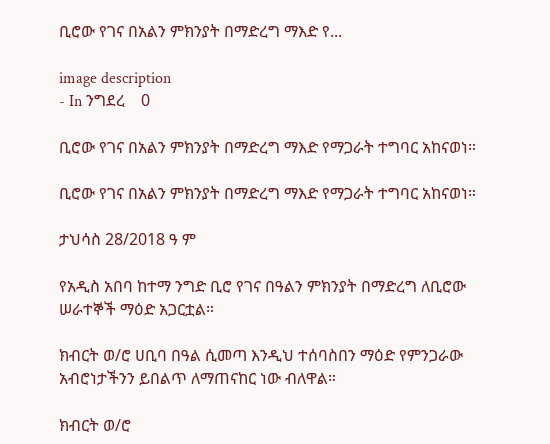ቢሮው የገና በአልን ምክንያት በማድረግ ማእድ የ...

image description
- In ንግደረ    0

ቢሮው የገና በአልን ምክንያት በማድረግ ማእድ የማጋራት ተግባር አከናወነ።

ቢሮው የገና በአልን ምክንያት በማድረግ ማእድ የማጋራት ተግባር አከናወነ።

ታህሳስ 28/2018 ዓ ም

የአዲስ አበባ ከተማ ንግድ ቢሮ የገና በዓልን ምክንያት በማድረግ ለቢሮው ሠራተኞች ማዕድ አጋርቷል።

ክብርት ወ/ሮ ሀቢባ በዓል ሲመጣ እንዲህ ተሰባስበን ማዕድ የምንጋራው አብሮነታችንን ይበልጥ ለማጠናከር ነው ብለዋል።

ክብርት ወ/ሮ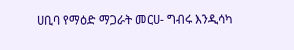ሀቢባ የማዕድ ማጋራት መርሀ- ግብሩ እንዲሳካ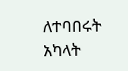ለተባበሩት አካላት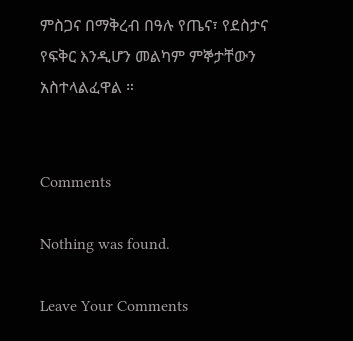ምስጋና በማቅረብ በዓሉ የጤና፣ የደስታና የፍቅር እንዲሆን መልካም ምኞታቸውን አስተላልፈዋል ።


Comments

Nothing was found.

Leave Your Comments